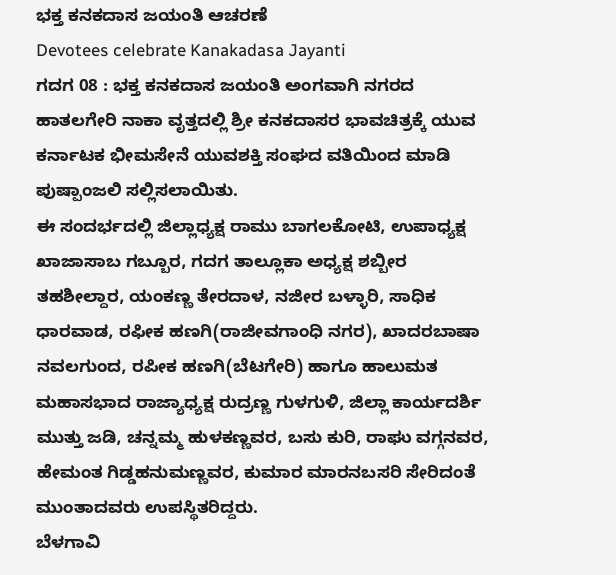ಭಕ್ತ ಕನಕದಾಸ ಜಯಂತಿ ಆಚರಣೆ
Devotees celebrate Kanakadasa Jayanti
ಗದಗ 08 : ಭಕ್ತ ಕನಕದಾಸ ಜಯಂತಿ ಅಂಗವಾಗಿ ನಗರದ ಹಾತಲಗೇರಿ ನಾಕಾ ವೃತ್ತದಲ್ಲಿ ಶ್ರೀ ಕನಕದಾಸರ ಭಾವಚಿತ್ರಕ್ಕೆ ಯುವ ಕರ್ನಾಟಕ ಭೀಮಸೇನೆ ಯುವಶಕ್ತಿ ಸಂಘದ ವತಿಯಿಂದ ಮಾಡಿ ಪುಷ್ಪಾಂಜಲಿ ಸಲ್ಲಿಸಲಾಯಿತು.
ಈ ಸಂದರ್ಭದಲ್ಲಿ ಜಿಲ್ಲಾಧ್ಯಕ್ಷ ರಾಮು ಬಾಗಲಕೋಟಿ, ಉಪಾಧ್ಯಕ್ಷ ಖಾಜಾಸಾಬ ಗಬ್ಬೂರ, ಗದಗ ತಾಲ್ಲೂಕಾ ಅಧ್ಯಕ್ಷ ಶಬ್ಬೀರ ತಹಶೀಲ್ದಾರ, ಯಂಕಣ್ಣ ತೇರದಾಳ, ನಜೀರ ಬಳ್ಳಾರಿ, ಸಾಧಿಕ ಧಾರವಾಡ, ರಫೀಕ ಹಣಗಿ(ರಾಜೀವಗಾಂಧಿ ನಗರ), ಖಾದರಬಾಷಾ ನವಲಗುಂದ, ರಪೀಕ ಹಣಗಿ(ಬೆಟಗೇರಿ) ಹಾಗೂ ಹಾಲುಮತ ಮಹಾಸಭಾದ ರಾಜ್ಯಾಧ್ಯಕ್ಷ ರುದ್ರಣ್ಣ ಗುಳಗುಳಿ, ಜಿಲ್ಲಾ ಕಾರ್ಯದರ್ಶಿ ಮುತ್ತು ಜಡಿ, ಚನ್ನಮ್ಮ ಹುಳಕಣ್ಣವರ, ಬಸು ಕುರಿ, ರಾಘು ವಗ್ಗನವರ, ಹೇಮಂತ ಗಿಡ್ಡಹನುಮಣ್ಣವರ, ಕುಮಾರ ಮಾರನಬಸರಿ ಸೇರಿದಂತೆ ಮುಂತಾದವರು ಉಪಸ್ಥಿತರಿದ್ದರು.
ಬೆಳಗಾವಿ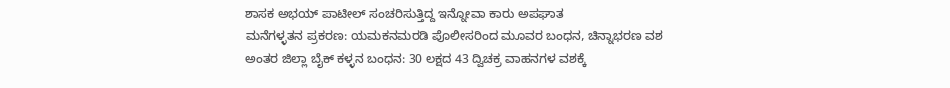ಶಾಸಕ ಅಭಯ್ ಪಾಟೀಲ್ ಸಂಚರಿಸುತ್ತಿದ್ದ ಇನ್ನೋವಾ ಕಾರು ಅಪಘಾತ
ಮನೆಗಳ್ಳತನ ಪ್ರಕರಣ: ಯಮಕನಮರಡಿ ಪೊಲೀಸರಿಂದ ಮೂವರ ಬಂಧನ, ಚಿನ್ನಾಭರಣ ವಶ
ಅಂತರ ಜಿಲ್ಲಾ ಬೈಕ್ ಕಳ್ಳನ ಬಂಧನ: 30 ಲಕ್ಷದ 43 ದ್ವಿಚಕ್ರ ವಾಹನಗಳ ವಶಕ್ಕೆ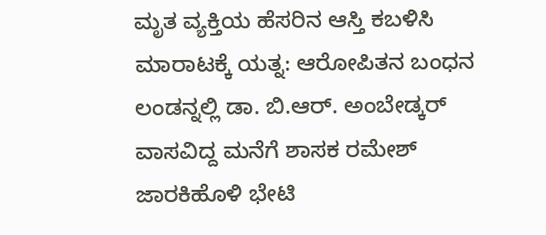ಮೃತ ವ್ಯಕ್ತಿಯ ಹೆಸರಿನ ಆಸ್ತಿ ಕಬಳಿಸಿ ಮಾರಾಟಕ್ಕೆ ಯತ್ನ: ಆರೋಪಿತನ ಬಂಧನ
ಲಂಡನ್ನಲ್ಲಿ ಡಾ. ಬಿ.ಆರ್. ಅಂಬೇಡ್ಕರ್ ವಾಸವಿದ್ದ ಮನೆಗೆ ಶಾಸಕ ರಮೇಶ್ ಜಾರಕಿಹೊಳಿ ಭೇಟಿ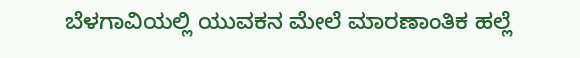ಬೆಳಗಾವಿಯಲ್ಲಿ ಯುವಕನ ಮೇಲೆ ಮಾರಣಾಂತಿಕ ಹಲ್ಲೆ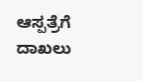ಆಸ್ಪತ್ರೆಗೆ ದಾಖಲು